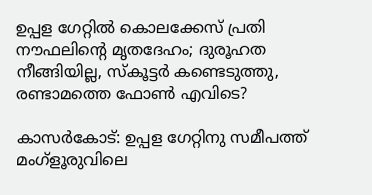ഉപ്പള ഗേറ്റില്‍ കൊലക്കേസ് പ്രതി നൗഫലിന്റെ മൃതദേഹം; ദുരൂഹത നീങ്ങിയില്ല, സ്‌കൂട്ടര്‍ കണ്ടെടുത്തു, രണ്ടാമത്തെ ഫോണ്‍ എവിടെ?

കാസര്‍കോട്: ഉപ്പള ഗേറ്റിനു സമീപത്ത് മംഗ്ളൂരുവിലെ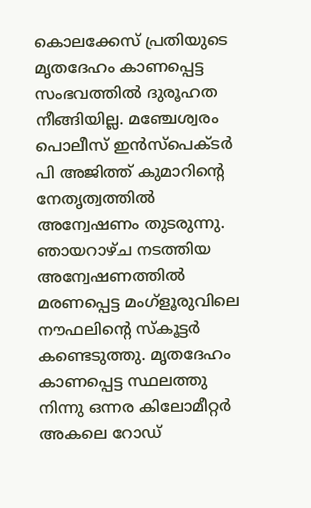കൊലക്കേസ് പ്രതിയുടെ മൃതദേഹം കാണപ്പെട്ട സംഭവത്തില്‍ ദുരൂഹത നീങ്ങിയില്ല. മഞ്ചേശ്വരം പൊലീസ് ഇന്‍സ്പെക്ടര്‍ പി അജിത്ത് കുമാറിന്റെ നേതൃത്വത്തില്‍ അന്വേഷണം തുടരുന്നു. ഞായറാഴ്ച നടത്തിയ അന്വേഷണത്തില്‍ മരണപ്പെട്ട മംഗ്ളൂരുവിലെ നൗഫലിന്റെ സ്‌കൂട്ടര്‍ കണ്ടെടുത്തു. മൃതദേഹം കാണപ്പെട്ട സ്ഥലത്തു നിന്നു ഒന്നര കിലോമീറ്റര്‍ അകലെ റോഡ്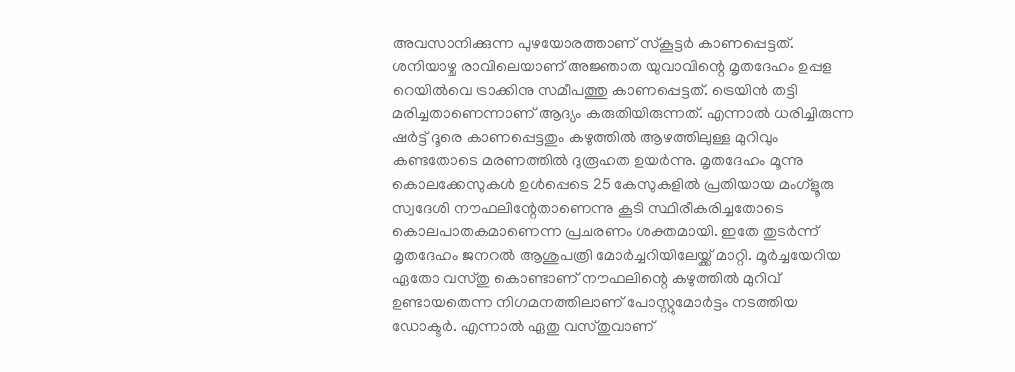അവസാനിക്കുന്ന പുഴയോരത്താണ് സ്‌കൂട്ടര്‍ കാണപ്പെട്ടത്.
ശനിയാഴ്ച രാവിലെയാണ് അജ്ഞാത യുവാവിന്റെ മൃതദേഹം ഉപ്പള റെയില്‍വെ ട്രാക്കിനു സമീപത്തു കാണപ്പെട്ടത്. ട്രെയിന്‍ തട്ടി മരിച്ചതാണെന്നാണ് ആദ്യം കരുതിയിരുന്നത്. എന്നാല്‍ ധരിച്ചിരുന്ന ഷര്‍ട്ട് ദൂരെ കാണപ്പെട്ടതും കഴുത്തില്‍ ആഴത്തിലുള്ള മുറിവും കണ്ടതോടെ മരണത്തില്‍ ദുരൂഹത ഉയര്‍ന്നു. മൃതദേഹം മൂന്നു കൊലക്കേസുകള്‍ ഉള്‍പ്പെടെ 25 കേസുകളില്‍ പ്രതിയായ മംഗ്ളൂരു സ്വദേശി നൗഫലിന്റേതാണെന്നു കൂടി സ്ഥിരീകരിച്ചതോടെ കൊലപാതകമാണെന്ന പ്രചരണം ശക്തമായി. ഇതേ തുടര്‍ന്ന് മൃതദേഹം ജനറല്‍ ആശുപത്രി മോര്‍ച്ചറിയിലേയ്ക്ക് മാറ്റി. മൂര്‍ച്ചയേറിയ ഏതോ വസ്തു കൊണ്ടാണ് നൗഫലിന്റെ കഴുത്തില്‍ മുറിവ് ഉണ്ടായതെന്ന നിഗമനത്തിലാണ് പോസ്റ്റുമോര്‍ട്ടം നടത്തിയ ഡോക്ടര്‍. എന്നാല്‍ ഏതു വസ്തുവാണ്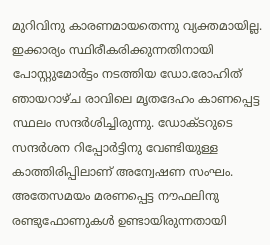മുറിവിനു കാരണമായതെന്നു വ്യക്തമായില്ല. ഇക്കാര്യം സ്ഥിരീകരിക്കുന്നതിനായി പോസ്റ്റുമോര്‍ട്ടം നടത്തിയ ഡോ.രോഹിത് ഞായറാഴ്ച രാവിലെ മൃതദേഹം കാണപ്പെട്ട സ്ഥലം സന്ദര്‍ശിച്ചിരുന്നു. ഡോക്ടറുടെ സന്ദര്‍ശന റിപ്പോര്‍ട്ടിനു വേണ്ടിയുള്ള കാത്തിരിപ്പിലാണ് അന്വേഷണ സംഘം. അതേസമയം മരണപ്പെട്ട നൗഫലിനു രണ്ടുഫോണുകള്‍ ഉണ്ടായിരുന്നതായി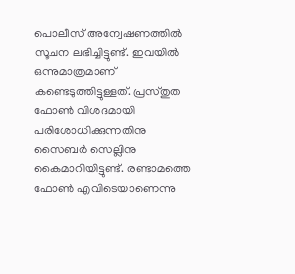പൊലീസ് അന്വേഷണത്തില്‍ സൂചന ലഭിച്ചിട്ടുണ്ട്. ഇവയില്‍ ഒന്നുമാത്രമാണ് കണ്ടെടുത്തിട്ടുള്ളത്. പ്രസ്തുത ഫോണ്‍ വിശദമായി പരിശോധിക്കുന്നതിനു സൈബര്‍ സെല്ലിനു കൈമാറിയിട്ടുണ്ട്. രണ്ടാമത്തെ ഫോണ്‍ എവിടെയാണെന്നു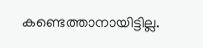കണ്ടെത്താനായിട്ടില്ല.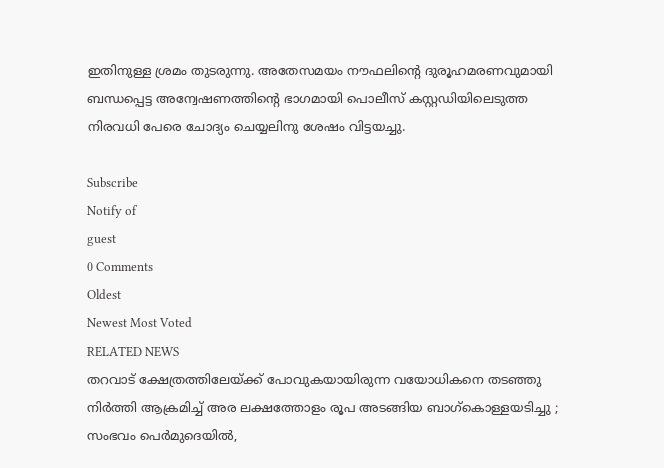ഇതിനുള്ള ശ്രമം തുടരുന്നു. അതേസമയം നൗഫലിന്റെ ദുരൂഹമരണവുമായി ബന്ധപ്പെട്ട അന്വേഷണത്തിന്റെ ഭാഗമായി പൊലീസ് കസ്റ്റഡിയിലെടുത്ത നിരവധി പേരെ ചോദ്യം ചെയ്യലിനു ശേഷം വിട്ടയച്ചു.

Subscribe
Notify of
guest
0 Comments
Oldest
Newest Most Voted
RELATED NEWS
തറവാട് ക്ഷേത്രത്തിലേയ്ക്ക് പോവുകയായിരുന്ന വയോധികനെ തടഞ്ഞു നിർത്തി ആക്രമിച്ച് അര ലക്ഷത്തോളം രൂപ അടങ്ങിയ ബാഗ്കൊള്ളയടിച്ചു ; സംഭവം പെർമുദെയിൽ,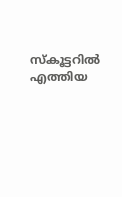സ്കൂട്ടറിൽ എത്തിയ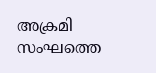അക്രമി സംഘത്തെ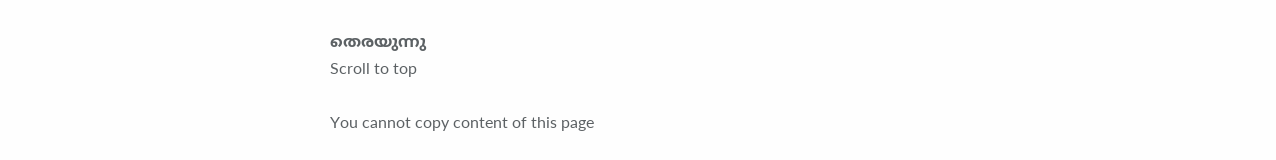തെരയുന്നു
Scroll to top

You cannot copy content of this page